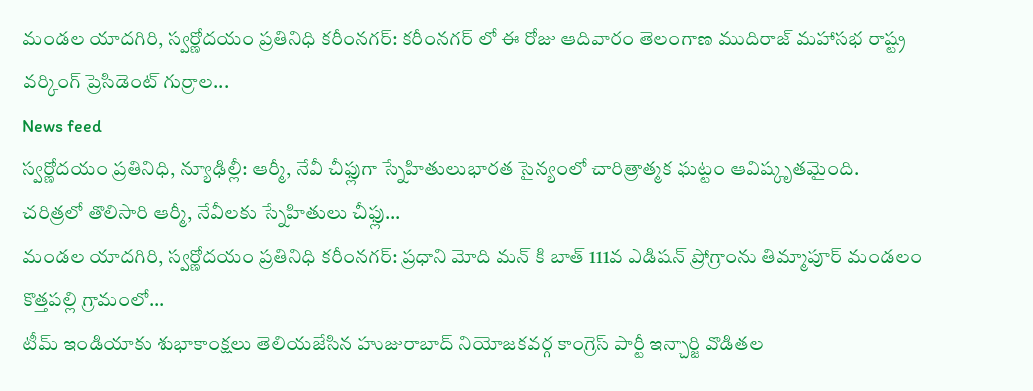మండల యాదగిరి, స్వర్ణోదయం ప్రతినిధి కరీంనగర్: కరీంనగర్ లో ఈ రోజు ఆదివారం తెలంగాణ ముదిరాజ్ మహాసభ రాష్ట్ర వర్కింగ్ ప్రెసిడెంట్ గుర్రాల...
News feed
స్వర్ణోదయం ప్రతినిధి, న్యూఢిల్లీ: ఆర్మీ, నేవీ చీఫ్లుగా స్నేహితులుభారత సైన్యంలో చారిత్రాత్మక ఘట్టం ఆవిష్కృతమైంది. చరిత్రలో తొలిసారి ఆర్మీ, నేవీలకు స్నేహితులు చీఫ్లు...
మండల యాదగిరి, స్వర్ణోదయం ప్రతినిధి కరీంనగర్: ప్రధాని మోది మన్ కి బాత్ 111వ ఎడిషన్ ప్రోగ్రాంను తిమ్మాపూర్ మండలం కొత్తపల్లి గ్రామంలో...
టీమ్ ఇండియాకు శుభాకాంక్షలు తెలియజేసిన హుజురాబాద్ నియోజకవర్గ కాంగ్రెస్ పార్టీ ఇన్చార్జి వొడితల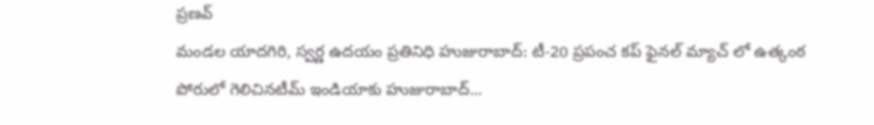ప్రణవ్
మండల యాదగిరి, స్వర్ణ ఉదయం ప్రతినిధి హుజురాబాద్: టీ-20 ప్రపంచ కప్ ఫైనల్ మ్యాచ్ లో ఉత్కంఠ పోరులో గెలిచినటీమ్ ఇండియాకు హుజురాబాద్...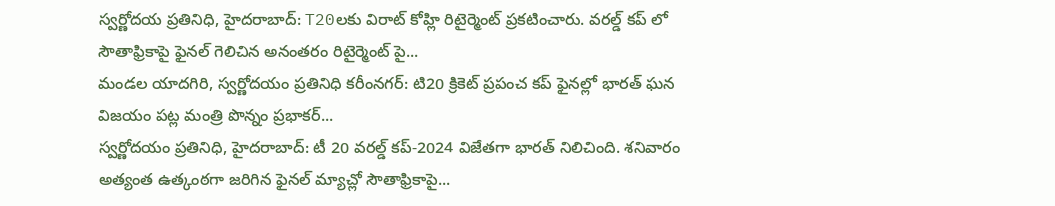స్వర్ణోదయ ప్రతినిధి, హైదరాబాద్: T20లకు విరాట్ కోహ్లి రిటైర్మెంట్ ప్రకటించారు. వరల్డ్ కప్ లో సౌతాఫ్రికాపై ఫైనల్ గెలిచిన అనంతరం రిటైర్మెంట్ పై...
మండల యాదగిరి, స్వర్ణోదయం ప్రతినిధి కరీంనగర్: టి20 క్రికెట్ ప్రపంచ కప్ ఫైనల్లో భారత్ ఘన విజయం పట్ల మంత్రి పొన్నం ప్రభాకర్...
స్వర్ణోదయం ప్రతినిధి, హైదరాబాద్: టీ 20 వరల్డ్ కప్-2024 విజేతగా భారత్ నిలిచింది. శనివారం అత్యంత ఉత్కంఠగా జరిగిన ఫైనల్ మ్యాచ్లో సౌతాఫ్రికాపై...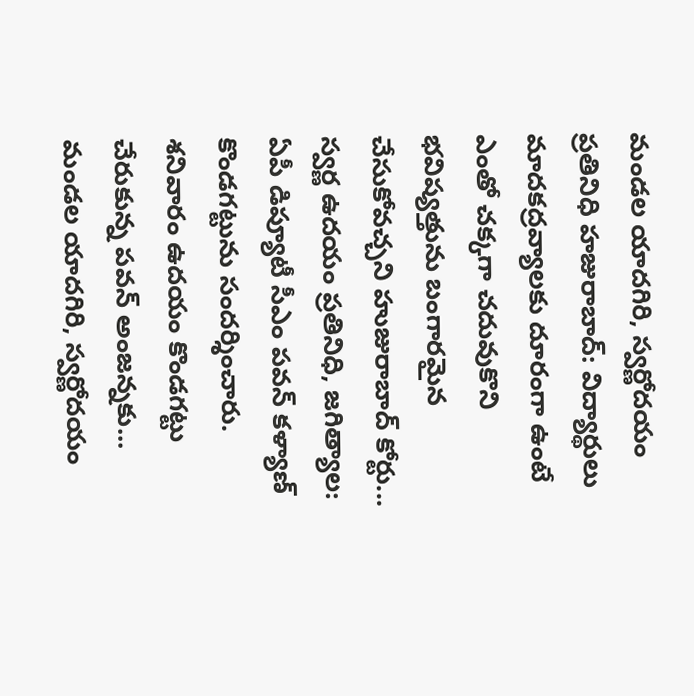మండల యాదగిరి, స్వర్ణోదయం ప్రతినిధి హజురాబాద్: విద్యార్థులు మాదకద్రవ్యాలకు దూరంగా ఉంటే ఎంతో చక్కగా చదువుకొని భవిష్యత్తును బంగారమైన చేసుకోవచ్చని హుజురాబాద్ కోర్టు...
స్వర్ణ ఉదయం ప్రతినిధి, జగిత్యాల: ఏపీ డిప్యూటీ సీఎం పవన్ కళ్యాణ్ కొండగట్టును సందర్శించారు. శనివారం ఉదయం కొండగట్టు చేరుకున్న పవన్ అంజన్నకు...
మండల యాదగిరి, స్వర్ణోదయం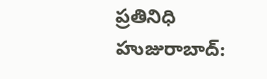ప్రతినిధి హుజురాబాద్: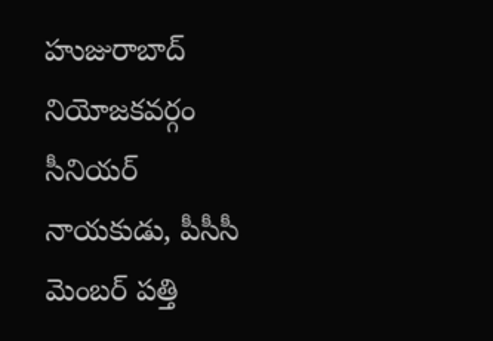హుజురాబాద్ నియోజకవర్గం సీనియర్ నాయకుడు, పీసీసీ మెంబర్ పత్తి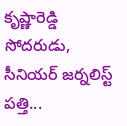కృష్ణారెడ్డి సోదరుడు, సీనియర్ జర్నలిస్ట్ పత్తి...